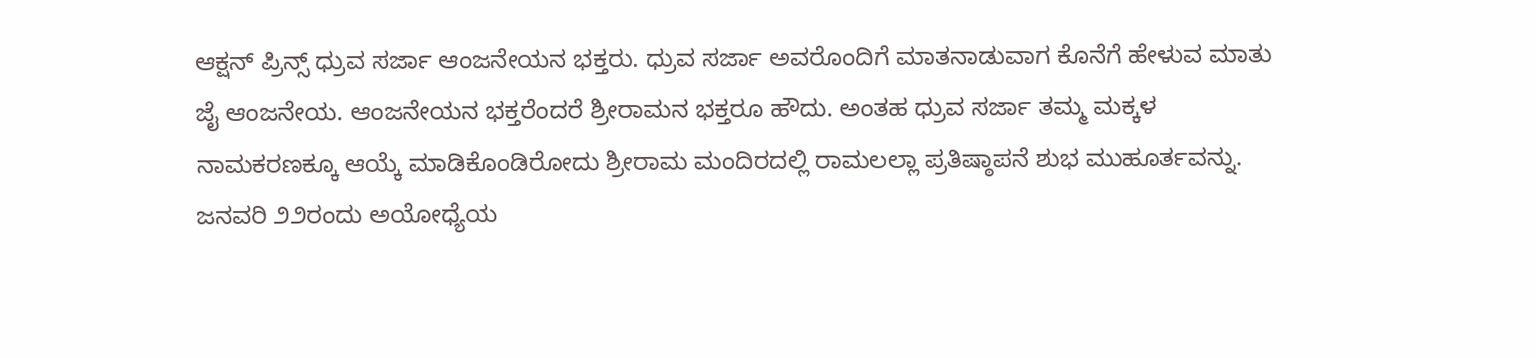ಆಕ್ಷನ್ ಪ್ರಿನ್ಸ್ ಧ್ರುವ ಸರ್ಜಾ ಆಂಜನೇಯನ ಭಕ್ತರು. ಧ್ರುವ ಸರ್ಜಾ ಅವರೊಂದಿಗೆ ಮಾತನಾಡುವಾಗ ಕೊನೆಗೆ ಹೇಳುವ ಮಾತು ಜೈ ಆಂಜನೇಯ. ಆಂಜನೇಯನ ಭಕ್ತರೆಂದರೆ ಶ್ರೀರಾಮನ ಭಕ್ತರೂ ಹೌದು. ಅಂತಹ ಧ್ರುವ ಸರ್ಜಾ ತಮ್ಮ ಮಕ್ಕಳ ನಾಮಕರಣಕ್ಕೂ ಆಯ್ಕೆ ಮಾಡಿಕೊಂಡಿರೋದು ಶ್ರೀರಾಮ ಮಂದಿರದಲ್ಲಿ ರಾಮಲಲ್ಲಾ ಪ್ರತಿಷ್ಠಾಪನೆ ಶುಭ ಮುಹೂರ್ತವನ್ನು.
ಜನವರಿ ೨೨ರಂದು ಅಯೋಧ್ಯೆಯ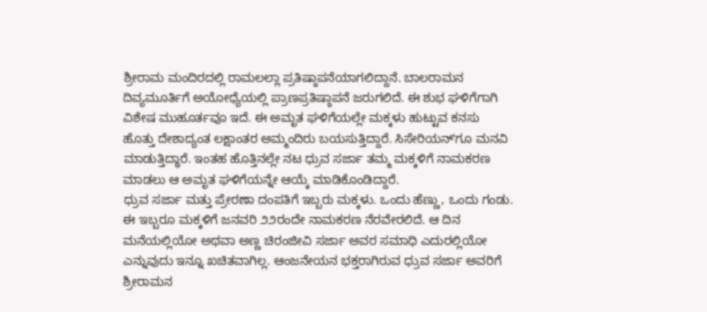ಶ್ರೀರಾಮ ಮಂದಿರದಲ್ಲಿ ರಾಮಲಲ್ಲಾ ಪ್ರತಿಷ್ಠಾಪನೆಯಾಗಲಿದ್ದಾನೆ. ಬಾಲರಾಮನ ದಿವ್ಯಮೂರ್ತಿಗೆ ಅಯೋಧ್ಯೆಯಲ್ಲಿ ಪ್ರಾಣಪ್ರತಿಷ್ಠಾಪನೆ ಜರುಗಲಿದೆ. ಈ ಶುಭ ಘಳಿಗೆಗಾಗಿ ವಿಶೇಷ ಮುಹೂರ್ತವೂ ಇದೆ. ಈ ಅಮೃತ ಘಳಿಗೆಯಲ್ಲೇ ಮಕ್ಕಳು ಹುಟ್ಟುವ ಕನಸು ಹೊತ್ತು ದೇಶಾದ್ಯಂತ ಲಕ್ಷಾಂತರ ಅಮ್ಮಂದಿರು ಬಯಸುತ್ತಿದ್ದಾರೆ. ಸಿಸೇರಿಯನ್ʻಗೂ ಮನವಿ ಮಾಡುತ್ತಿದ್ಧಾರೆ. ಇಂತಹ ಹೊತ್ತಿನಲ್ಲೇ ನಟ ಧ್ರುವ ಸರ್ಜಾ ತಮ್ಮ ಮಕ್ಕಳಿಗೆ ನಾಮಕರಣ ಮಾಡಲು ಆ ಅಮೃತ ಘಳಿಗೆಯನ್ನೇ ಆಯ್ಕೆ ಮಾಡಿಕೊಂಡಿದ್ದಾರೆ.
ಧ್ರುವ ಸರ್ಜಾ ಮತ್ತು ಪ್ರೇರಣಾ ದಂಪತಿಗೆ ಇಬ್ಬರು ಮಕ್ಕಳು. ಒಂದು ಹೆಣ್ಣು, ಒಂದು ಗಂಡು. ಈ ಇಬ್ಬರೂ ಮಕ್ಕಳಿಗೆ ಜನವರಿ ೨೨ರಂದೇ ನಾಮಕರಣ ನೆರವೇರಲಿದೆ. ಆ ದಿನ ಮನೆಯಲ್ಲಿಯೋ ಅಥವಾ ಅಣ್ಣ ಚಿರಂಜೀವಿ ಸರ್ಜಾ ಅವರ ಸಮಾಧಿ ಎದುರಲ್ಲಿಯೋ ಎನ್ನುವುದು ಇನ್ನೂ ಖಚಿತವಾಗಿಲ್ಲ. ಆಂಜನೇಯನ ಭಕ್ತರಾಗಿರುವ ಧ್ರುವ ಸರ್ಜಾ ಅವರಿಗೆ ಶ್ರೀರಾಮನ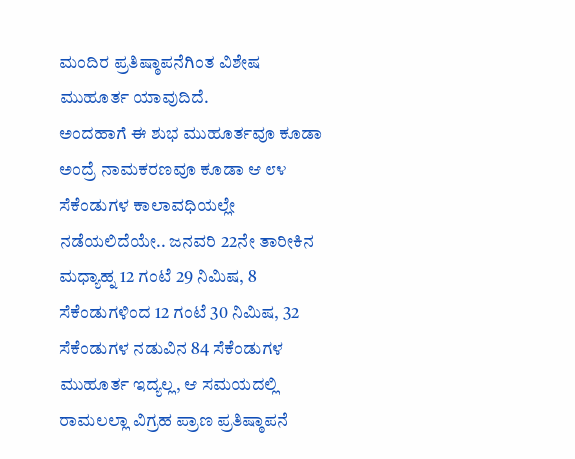ಮಂದಿರ ಪ್ರತಿಷ್ಠಾಪನೆಗಿಂತ ವಿಶೇಷ ಮುಹೂರ್ತ ಯಾವುದಿದೆ.
ಅಂದಹಾಗೆ ಈ ಶುಭ ಮುಹೂರ್ತವೂ ಕೂಡಾ ಅಂದ್ರೆ ನಾಮಕರಣವೂ ಕೂಡಾ ಆ ೮೪ ಸೆಕೆಂಡುಗಳ ಕಾಲಾವಧಿಯಲ್ಲೇ ನಡೆಯಲಿದೆಯೇ.. ಜನವರಿ 22ನೇ ತಾರೀಕಿನ ಮಧ್ಯಾಹ್ನ 12 ಗಂಟೆ 29 ನಿಮಿಷ, 8 ಸೆಕೆಂಡುಗಳಿಂದ 12 ಗಂಟೆ 30 ನಿಮಿಷ, 32 ಸೆಕೆಂಡುಗಳ ನಡುವಿನ 84 ಸೆಕೆಂಡುಗಳ ಮುಹೂರ್ತ ಇದ್ಯಲ್ಲ, ಆ ಸಮಯದಲ್ಲಿ ರಾಮಲಲ್ಲಾ ವಿಗ್ರಹ ಪ್ರಾಣ ಪ್ರತಿಷ್ಠಾಪನೆ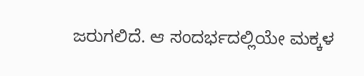ಜರುಗಲಿದೆ. ಆ ಸಂದರ್ಭದಲ್ಲಿಯೇ ಮಕ್ಕಳ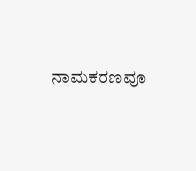ನಾಮಕರಣವೂ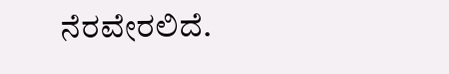ನೆರವೇರಲಿದೆ.